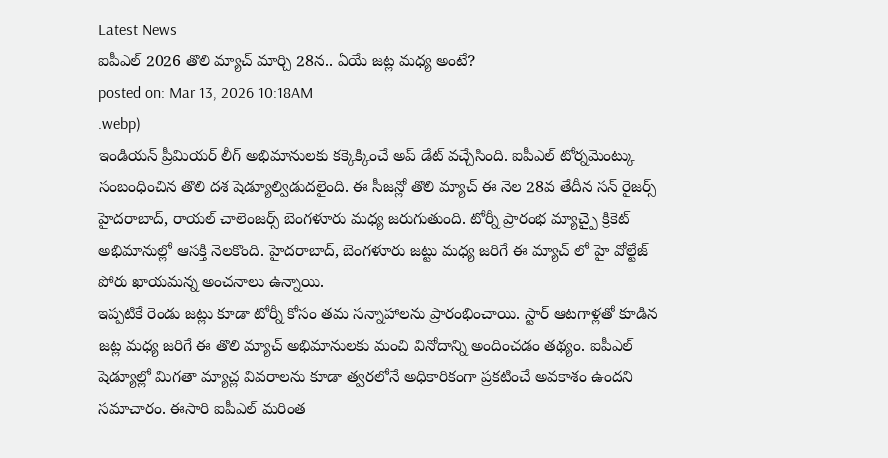Latest News
ఐపీఎల్ 2026 తొలి మ్యాచ్ మార్చి 28న.. ఏయే జట్ల మధ్య అంటే?
posted on: Mar 13, 2026 10:18AM
.webp)
ఇండియన్ ప్రీమియర్ లీగ్ అభిమానులకు కక్కెక్కించే అప్ డేట్ వచ్చేసింది. ఐపీఎల్ టోర్నమెంట్కు సంబంధించిన తొలి దశ షెడ్యూల్విడుదలైంది. ఈ సీజన్లో తొలి మ్యాచ్ ఈ నెల 28వ తేదీన సన్ రైజర్స్ హైదరాబాద్, రాయల్ చాలెంజర్స్ బెంగళూరు మధ్య జరుగుతుంది. టోర్నీ ప్రారంభ మ్యాచ్పై క్రికెట్ అభిమానుల్లో ఆసక్తి నెలకొంది. హైదరాబాద్, బెంగళూరు జట్టు మధ్య జరిగే ఈ మ్యాచ్ లో హై వోల్టేజ్ పోరు ఖాయమన్న అంచనాలు ఉన్నాయి.
ఇప్పటికే రెండు జట్లు కూడా టోర్నీ కోసం తమ సన్నాహాలను ప్రారంభించాయి. స్టార్ ఆటగాళ్లతో కూడిన జట్ల మధ్య జరిగే ఈ తొలి మ్యాచ్ అభిమానులకు మంచి వినోదాన్ని అందించడం తథ్యం. ఐపీఎల్ షెడ్యూల్లో మిగతా మ్యాచ్ల వివరాలను కూడా త్వరలోనే అధికారికంగా ప్రకటించే అవకాశం ఉందని సమాచారం. ఈసారి ఐపీఎల్ మరింత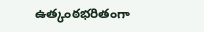ఉత్కంఠభరితంగా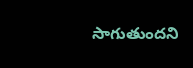సాగుతుందని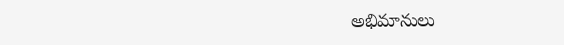అభిమానులు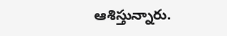ఆశిస్తున్నారు.